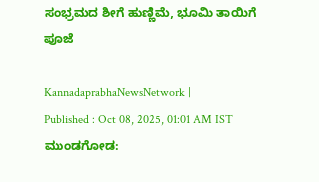ಸಂಭ್ರಮದ ಶೀಗೆ ಹುಣ್ಣಿಮೆ, ಭೂಮಿ ತಾಯಿಗೆ ಪೂಜೆ

KannadaprabhaNewsNetwork |
Published : Oct 08, 2025, 01:01 AM IST
ಮುಂಡಗೋಡ: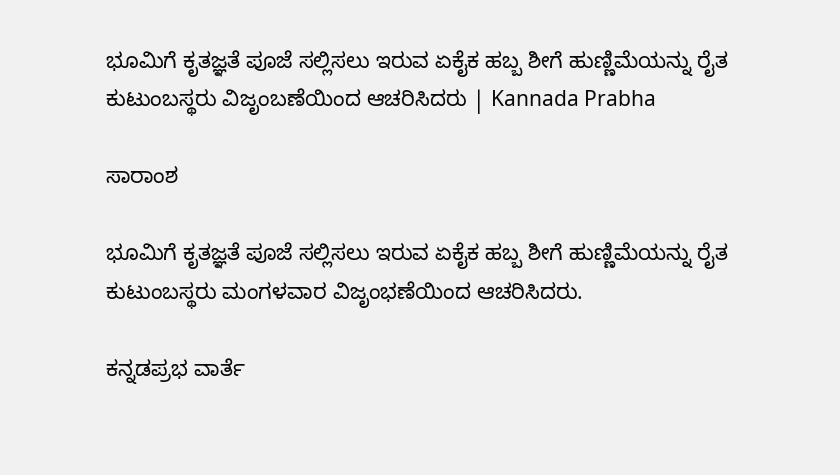ಭೂಮಿಗೆ ಕೃತಜ್ಞತೆ ಪೂಜೆ ಸಲ್ಲಿಸಲು ಇರುವ ಏಕೈಕ ಹಬ್ಬ ಶೀಗೆ ಹುಣ್ಣಿಮೆಯನ್ನು ರೈತ ಕುಟುಂಬಸ್ಥರು ವಿಜೃಂಬಣೆಯಿಂದ ಆಚರಿಸಿದರು | Kannada Prabha

ಸಾರಾಂಶ

ಭೂಮಿಗೆ ಕೃತಜ್ಞತೆ ಪೂಜೆ ಸಲ್ಲಿಸಲು ಇರುವ ಏಕೈಕ ಹಬ್ಬ ಶೀಗೆ ಹುಣ್ಣಿಮೆಯನ್ನು ರೈತ ಕುಟುಂಬಸ್ಥರು ಮಂಗಳವಾರ ವಿಜೃಂಭಣೆಯಿಂದ ಆಚರಿಸಿದರು.

ಕನ್ನಡಪ್ರಭ ವಾರ್ತೆ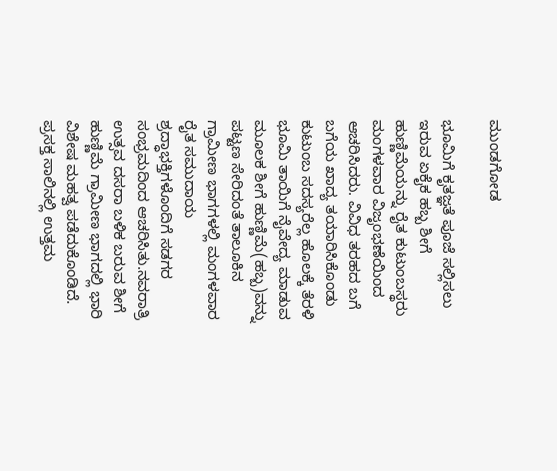ಮುಂಡಗೋಡ

ಭೂಮಿಗೆ ಕೃತಜ್ಞತೆ ಪೂಜೆ ಸಲ್ಲಿಸಲು ಇರುವ ಏಕೈಕ ಹಬ್ಬ ಶೀಗೆ ಹುಣ್ಣಿಮೆಯನ್ನು ರೈತ ಕುಟುಂಬಸ್ಥರು ಮಂಗಳವಾರ ವಿಜೃಂಭಣೆಯಿಂದ ಆಚರಿಸಿದರು. ವಿವಿಧ ತರಹದ ಬಗೆ ಬಗೆಯ ಖಾದ್ಯ ತಯಾರಿಸಿಕೊಂಡು ಕುಟುಂಬ ಸದಸ್ಯರೆಲ್ಲ ಹೊಲಕ್ಕೆ ತೆರಳಿ ಭೂಮಿ ತಾಯಿಗೆ ನೈವೇದ್ಯ ಮಾಡುವ ಮೂಲಕ ಶೀಗೆ ಹುಣ್ಣಿಮೆ(ಹಬ್ಬ)ವನ್ನು ಪಟ್ಟಣ ಸೇರಿದಂತೆ ತಾಲೂಕಿನ ಗ್ರಾಮೀಣ ಭಾಗಗಳಲ್ಲಿ ಮಂಗಳವಾರ ರೈತ ಸಮುದಾಯ ಶ್ರದ್ಧಾಭಕ್ತಿಗಳೊಂದಿಗೆ ಸಡಗರ ಸಂಭ್ರಮದಿಂದ ಆಚರಿಸಿತು.ನವರಾತ್ರಿ ಉತ್ಸವ ದಸರಾ ಬಳಿಕ ಬರುವ ಶೀಗೆ ಹುಣ್ಣಿಮೆ ಗ್ರಾಮೀಣ ಭಾಗದಲ್ಲಿ ಭಾರಿ ವಿಶೇಷ ಮಹತ್ವ ಪಡೆದುಕೊಂಡಿದೆ. ಪ್ರಸಕ್ತ ಸಾಲಿನಲ್ಲಿ ಉತ್ತಮ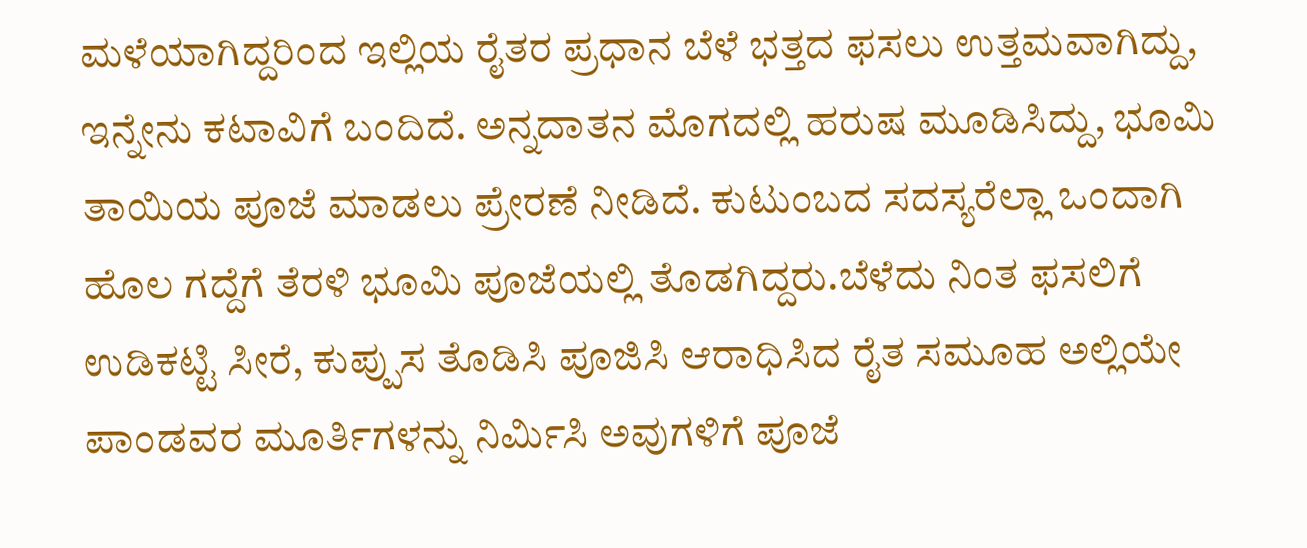ಮಳೆಯಾಗಿದ್ದರಿಂದ ಇಲ್ಲಿಯ ರೈತರ ಪ್ರಧಾನ ಬೆಳೆ ಭತ್ತದ ಫಸಲು ಉತ್ತಮವಾಗಿದ್ದು, ಇನ್ನೇನು ಕಟಾವಿಗೆ ಬಂದಿದೆ. ಅನ್ನದಾತನ ಮೊಗದಲ್ಲಿ ಹರುಷ ಮೂಡಿಸಿದ್ದು, ಭೂಮಿ ತಾಯಿಯ ಪೂಜೆ ಮಾಡಲು ಪ್ರೇರಣೆ ನೀಡಿದೆ. ಕುಟುಂಬದ ಸದಸ್ಯರೆಲ್ಲಾ ಒಂದಾಗಿ ಹೊಲ ಗದ್ದೆಗೆ ತೆರಳಿ ಭೂಮಿ ಪೂಜೆಯಲ್ಲಿ ತೊಡಗಿದ್ದರು.ಬೆಳೆದು ನಿಂತ ಫಸಲಿಗೆ ಉಡಿಕಟ್ಟಿ ಸೀರೆ, ಕುಪ್ಪುಸ ತೊಡಿಸಿ ಪೂಜಿಸಿ ಆರಾಧಿಸಿದ ರೈತ ಸಮೂಹ ಅಲ್ಲಿಯೇ ಪಾಂಡವರ ಮೂರ್ತಿಗಳನ್ನು ನಿರ್ಮಿಸಿ ಅವುಗಳಿಗೆ ಪೂಜೆ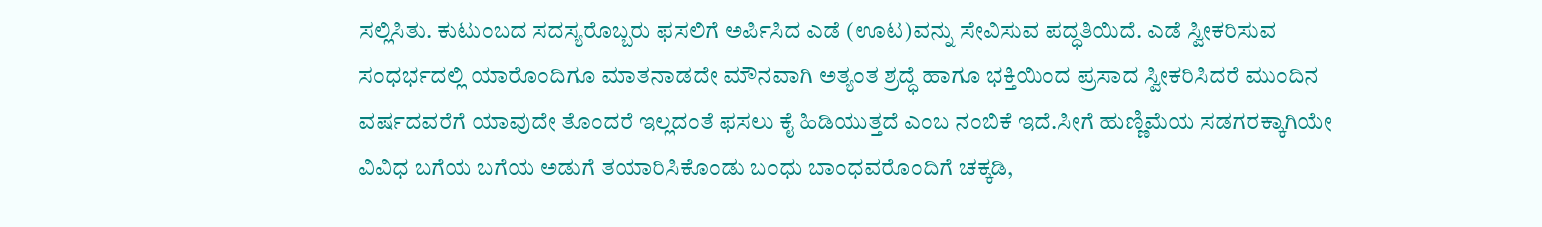ಸಲ್ಲಿಸಿತು. ಕುಟುಂಬದ ಸದಸ್ಯರೊಬ್ಬರು ಫಸಲಿಗೆ ಅರ್ಪಿಸಿದ ಎಡೆ (ಊಟ)ವನ್ನು ಸೇವಿಸುವ ಪದ್ಧತಿಯಿದೆ. ಎಡೆ ಸ್ವೀಕರಿಸುವ ಸಂಧರ್ಭದಲ್ಲಿ ಯಾರೊಂದಿಗೂ ಮಾತನಾಡದೇ ಮೌನವಾಗಿ ಅತ್ಯಂತ ಶ್ರದ್ಧೆ ಹಾಗೂ ಭಕ್ತಿಯಿಂದ ಪ್ರಸಾದ ಸ್ವೀಕರಿಸಿದರೆ ಮುಂದಿನ ವರ್ಷದವರೆಗೆ ಯಾವುದೇ ತೊಂದರೆ ಇಲ್ಲದಂತೆ ಫಸಲು ಕೈ ಹಿಡಿಯುತ್ತದೆ ಎಂಬ ನಂಬಿಕೆ ಇದೆ.ಸೀಗೆ ಹುಣ್ಣಿಮೆಯ ಸಡಗರಕ್ಕಾಗಿಯೇ ವಿವಿಧ ಬಗೆಯ ಬಗೆಯ ಅಡುಗೆ ತಯಾರಿಸಿಕೊಂಡು ಬಂಧು ಬಾಂಧವರೊಂದಿಗೆ ಚಕ್ಕಡಿ,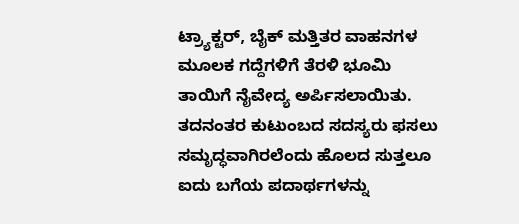ಟ್ರ್ಯಾಕ್ಟರ್, ಬೈಕ್ ಮತ್ತಿತರ ವಾಹನಗಳ ಮೂಲಕ ಗದ್ದೆಗಳಿಗೆ ತೆರಳಿ ಭೂಮಿ ತಾಯಿಗೆ ನೈವೇದ್ಯ ಅರ್ಪಿಸಲಾಯಿತು. ತದನಂತರ ಕುಟುಂಬದ ಸದಸ್ಯರು ಫಸಲು ಸಮೃದ್ಧವಾಗಿರಲೆಂದು ಹೊಲದ ಸುತ್ತಲೂ ಐದು ಬಗೆಯ ಪದಾರ್ಥಗಳನ್ನು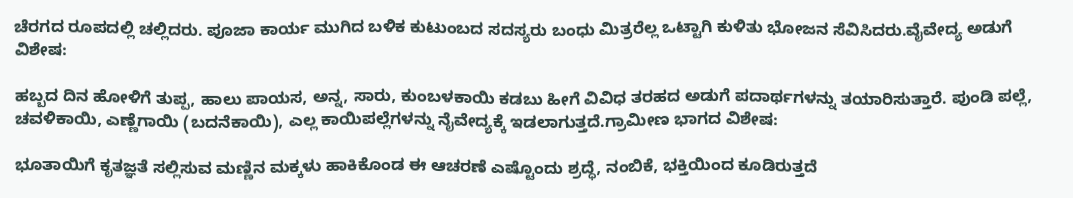ಚೆರಗದ ರೂಪದಲ್ಲಿ ಚಲ್ಲಿದರು. ಪೂಜಾ ಕಾರ್ಯ ಮುಗಿದ ಬಳಿಕ ಕುಟುಂಬದ ಸದಸ್ಯರು ಬಂಧು ಮಿತ್ರರೆಲ್ಲ ಒಟ್ಟಾಗಿ ಕುಳಿತು ಭೋಜನ ಸೆವಿಸಿದರು.ವೈವೇದ್ಯ ಅಡುಗೆ ವಿಶೇಷ:

ಹಬ್ಬದ ದಿನ ಹೋಳಿಗೆ ತುಪ್ಪ, ಹಾಲು ಪಾಯಸ, ಅನ್ನ, ಸಾರು, ಕುಂಬಳಕಾಯಿ ಕಡಬು ಹೀಗೆ ವಿವಿಧ ತರಹದ ಅಡುಗೆ ಪದಾರ್ಥಗಳನ್ನು ತಯಾರಿಸುತ್ತಾರೆ. ಪುಂಡಿ ಪಲ್ಲೆ, ಚವಳಿಕಾಯಿ, ಎಣ್ಣೆಗಾಯಿ (ಬದನೆಕಾಯಿ), ಎಲ್ಲ ಕಾಯಿಪಲ್ಲೆಗಳನ್ನು ನೈವೇದ್ಯಕ್ಕೆ ಇಡಲಾಗುತ್ತದೆ.ಗ್ರಾಮೀಣ ಭಾಗದ ವಿಶೇಷ:

ಭೂತಾಯಿಗೆ ಕೃತಜ್ಞತೆ ಸಲ್ಲಿಸುವ ಮಣ್ಣಿನ ಮಕ್ಕಳು ಹಾಕಿಕೊಂಡ ಈ ಆಚರಣೆ ಎಷ್ಟೊಂದು ಶ್ರದ್ಧೆ, ನಂಬಿಕೆ, ಭಕ್ತಿಯಿಂದ ಕೂಡಿರುತ್ತದೆ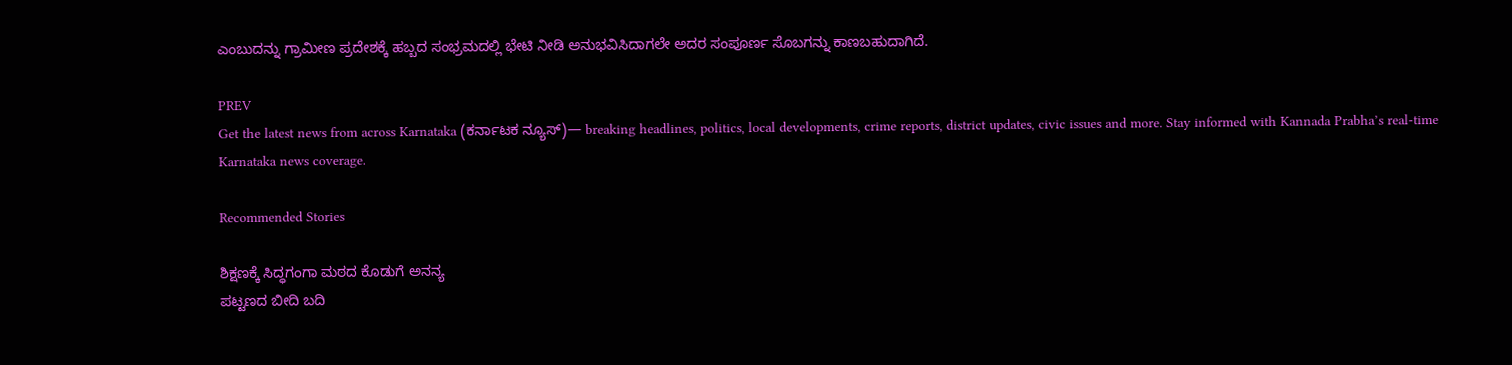ಎಂಬುದನ್ನು ಗ್ರಾಮೀಣ ಪ್ರದೇಶಕ್ಕೆ ಹಬ್ಬದ ಸಂಭ್ರಮದಲ್ಲಿ ಭೇಟಿ ನೀಡಿ ಅನುಭವಿಸಿದಾಗಲೇ ಅದರ ಸಂಪೂರ್ಣ ಸೊಬಗನ್ನು ಕಾಣಬಹುದಾಗಿದೆ.

PREV
Get the latest news from across Karnataka (ಕರ್ನಾಟಕ ನ್ಯೂಸ್)— breaking headlines, politics, local developments, crime reports, district updates, civic issues and more. Stay informed with Kannada Prabha’s real‑time Karnataka news coverage.

Recommended Stories

ಶಿಕ್ಷಣಕ್ಕೆ ಸಿದ್ಧಗಂಗಾ ಮಠದ ಕೊಡುಗೆ ಅನನ್ಯ
ಪಟ್ಟಣದ ಬೀದಿ ಬದಿ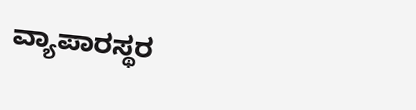ವ್ಯಾಪಾರಸ್ಥರ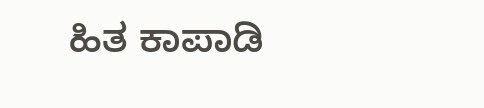ಹಿತ ಕಾಪಾಡಿ